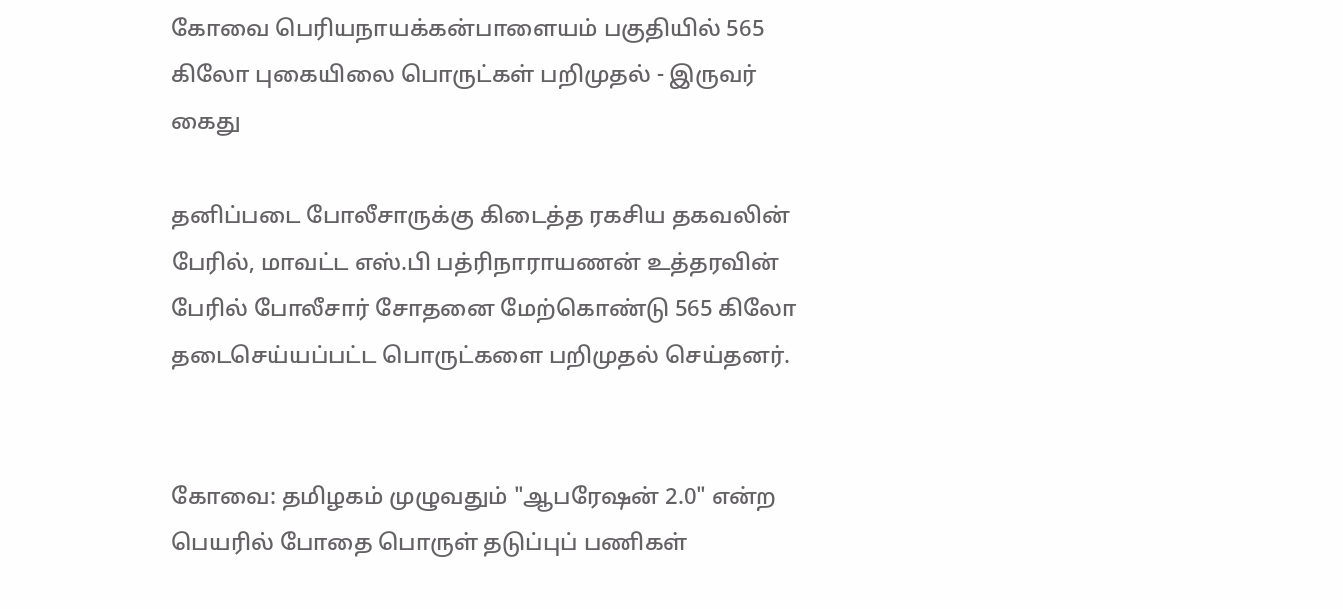கோவை பெரியநாயக்கன்பாளையம் பகுதியில் 565 கிலோ புகையிலை பொருட்கள் பறிமுதல் - இருவர் கைது

தனிப்படை போலீசாருக்கு கிடைத்த ரகசிய தகவலின் பேரில், மாவட்ட எஸ்.பி பத்ரிநாராயணன் உத்தரவின் பேரில் போலீசார் சோதனை மேற்கொண்டு 565 கிலோ தடைசெய்யப்பட்ட பொருட்களை பறிமுதல் செய்தனர்.


கோவை: தமிழகம் முழுவதும் "ஆபரேஷன் 2.0" என்ற பெயரில் போதை பொருள் தடுப்புப் பணிகள்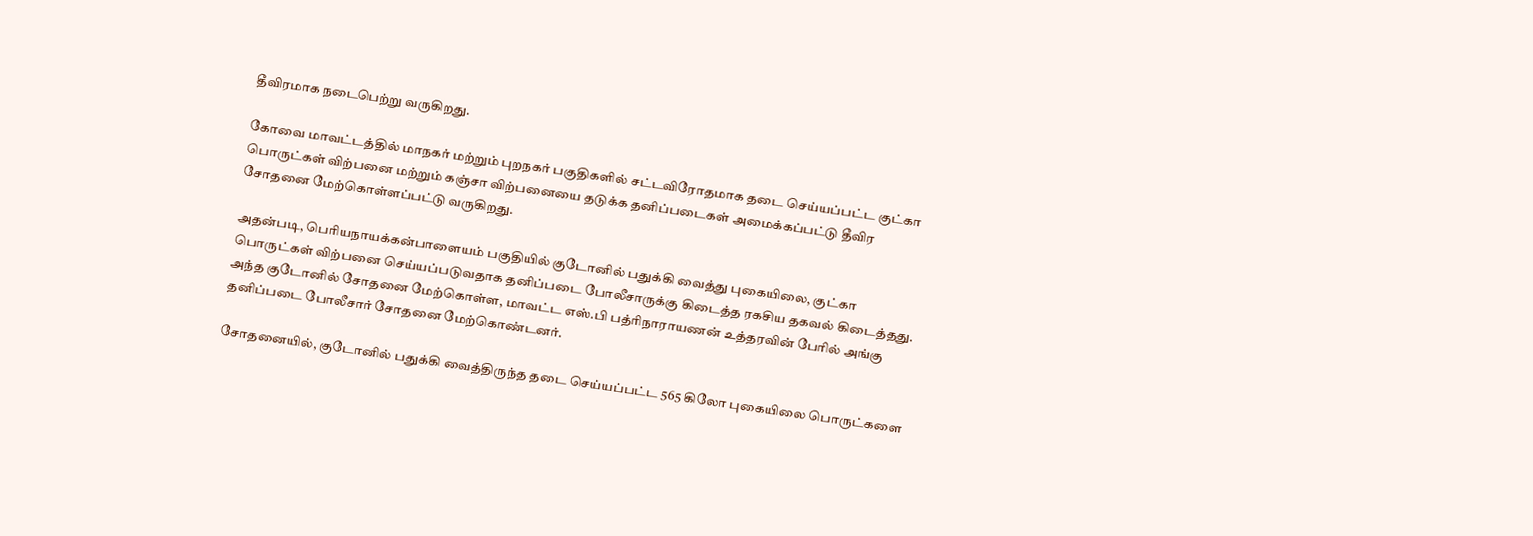தீவிரமாக நடைபெற்று வருகிறது.

கோவை மாவட்டத்தில் மாநகர் மற்றும் புறநகர் பகுதிகளில் சட்டவிரோதமாக தடை செய்யப்பட்ட குட்கா பொருட்கள் விற்பனை மற்றும் கஞ்சா விற்பனையை தடுக்க தனிப்படைகள் அமைக்கப்பட்டு தீவிர சோதனை மேற்கொள்ளப்பட்டு வருகிறது.

அதன்படி, பெரியநாயக்கன்பாளையம் பகுதியில் குடோனில் பதுக்கி வைத்து புகையிலை, குட்கா பொருட்கள் விற்பனை செய்யப்படுவதாக தனிப்படை போலீசாருக்கு கிடைத்த ரகசிய தகவல் கிடைத்தது. அந்த குடோனில் சோதனை மேற்கொள்ள, மாவட்ட எஸ்.பி பத்ரிநாராயணன் உத்தரவின் பேரில் அங்கு தனிப்படை போலீசார் சோதனை மேற்கொண்டனர்.

சோதனையில், குடோனில் பதுக்கி வைத்திருந்த தடை செய்யப்பட்ட 565 கிலோ புகையிலை பொருட்களை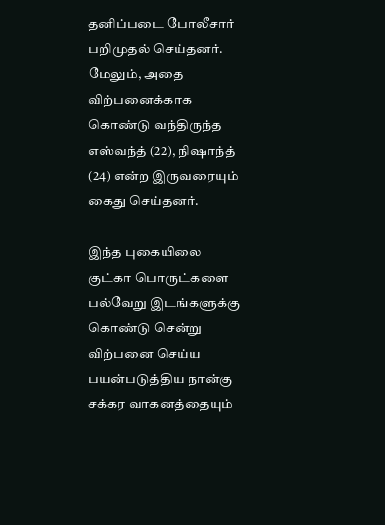தனிப்படை போலீசார் பறிமுதல் செய்தனர். மேலும், அதை விற்பனைக்காக கொண்டு வந்திருந்த எஸ்வந்த் (22), நிஷாந்த் (24) என்ற இருவரையும் கைது செய்தனர்.

இந்த புகையிலை குட்கா பொருட்களை பல்வேறு இடங்களுக்கு கொண்டு சென்று விற்பனை செய்ய பயன்படுத்திய நான்கு சக்கர வாகனத்தையும்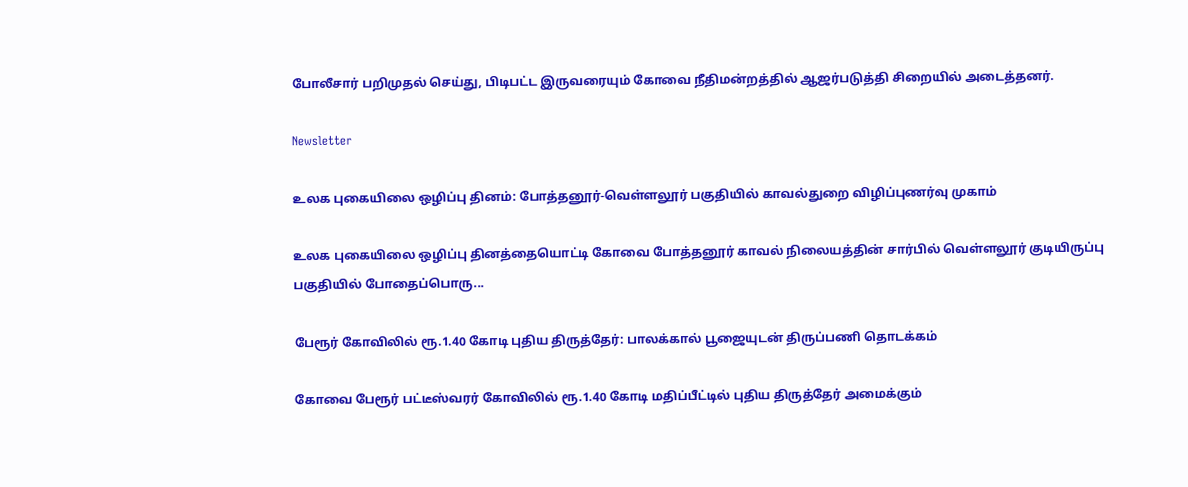போலீசார் பறிமுதல் செய்து, பிடிபட்ட இருவரையும் கோவை நீதிமன்றத்தில் ஆஜர்படுத்தி சிறையில் அடைத்தனர்.

Newsletter

உலக புகையிலை ஒழிப்பு தினம்: போத்தனூர்-வெள்ளலூர் பகுதியில் காவல்துறை விழிப்புணர்வு முகாம்

உலக புகையிலை ஒழிப்பு தினத்தையொட்டி கோவை போத்தனூர் காவல் நிலையத்தின் சார்பில் வெள்ளலூர் குடியிருப்பு பகுதியில் போதைப்பொரு...

பேரூர் கோவிலில் ரூ.1.40 கோடி புதிய திருத்தேர்: பாலக்கால் பூஜையுடன் திருப்பணி தொடக்கம்

கோவை பேரூர் பட்டீஸ்வரர் கோவிலில் ரூ.1.40 கோடி மதிப்பீட்டில் புதிய திருத்தேர் அமைக்கும்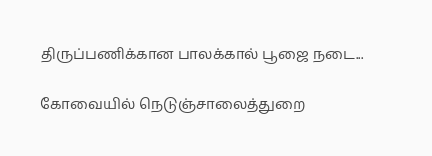திருப்பணிக்கான பாலக்கால் பூஜை நடை...

கோவையில் நெடுஞ்சாலைத்துறை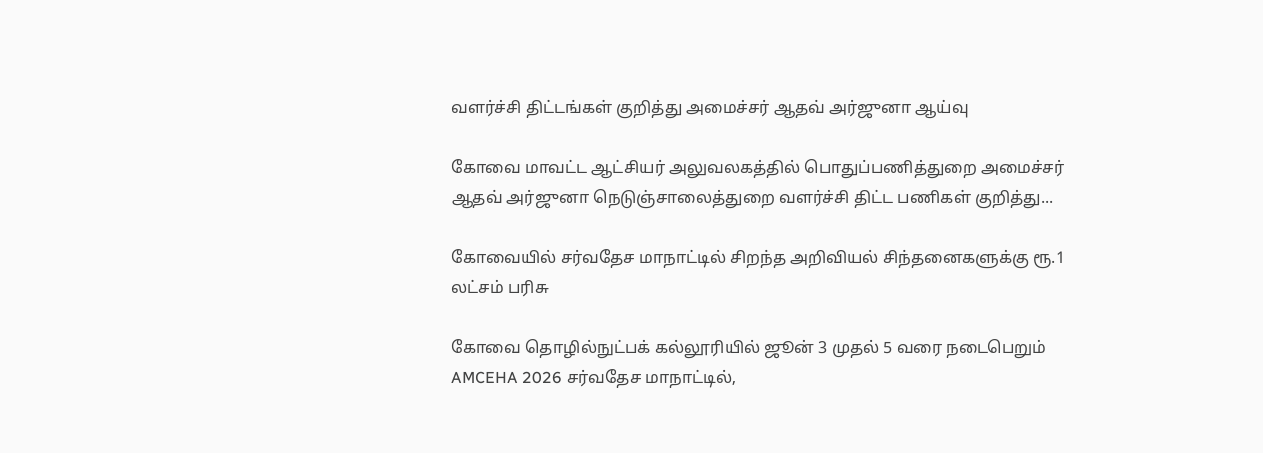வளர்ச்சி திட்டங்கள் குறித்து அமைச்சர் ஆதவ் அர்ஜுனா ஆய்வு

கோவை மாவட்ட ஆட்சியர் அலுவலகத்தில் பொதுப்பணித்துறை அமைச்சர் ஆதவ் அர்ஜுனா நெடுஞ்சாலைத்துறை வளர்ச்சி திட்ட பணிகள் குறித்து...

கோவையில் சர்வதேச மாநாட்டில் சிறந்த அறிவியல் சிந்தனைகளுக்கு ரூ.1 லட்சம் பரிசு

கோவை தொழில்நுட்பக் கல்லூரியில் ஜூன் 3 முதல் 5 வரை நடைபெறும் AMCEHA 2026 சர்வதேச மாநாட்டில்,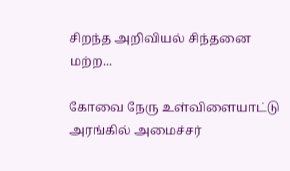சிறந்த அறிவியல் சிந்தனை மற்ற...

கோவை நேரு உள்விளையாட்டு அரங்கில் அமைச்சர்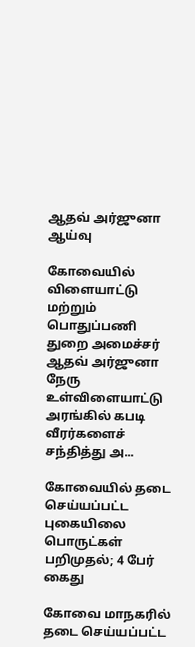ஆதவ் அர்ஜுனா ஆய்வு

கோவையில் விளையாட்டு மற்றும் பொதுப்பணி துறை அமைச்சர் ஆதவ் அர்ஜுனா நேரு உள்விளையாட்டு அரங்கில் கபடி வீரர்களைச் சந்தித்து அ...

கோவையில் தடை செய்யப்பட்ட புகையிலை பொருட்கள் பறிமுதல்; 4 பேர் கைது

கோவை மாநகரில் தடை செய்யப்பட்ட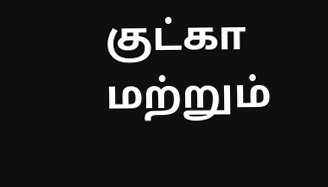குட்கா மற்றும்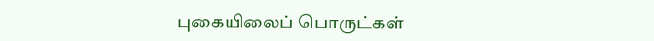புகையிலைப் பொருட்கள்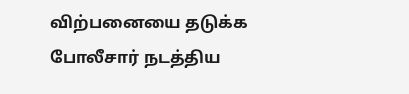விற்பனையை தடுக்க போலீசார் நடத்திய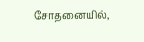சோதனையில்,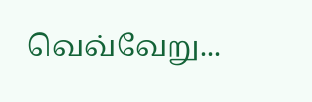வெவ்வேறு...